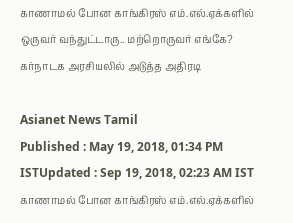காணாமல் போன காங்கிரஸ் எம்.எல்.ஏக்களில் ஒருவர் வந்துட்டாரு.. மற்றொருவர் எங்கே? கர்நாடக அரசியலில் அடுத்த அதிரடி

Asianet News Tamil
Published : May 19, 2018, 01:34 PM ISTUpdated : Sep 19, 2018, 02:23 AM IST
காணாமல் போன காங்கிரஸ் எம்.எல்.ஏக்களில்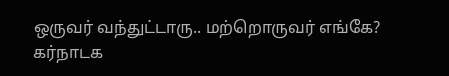ஒருவர் வந்துட்டாரு.. மற்றொருவர் எங்கே? கர்நாடக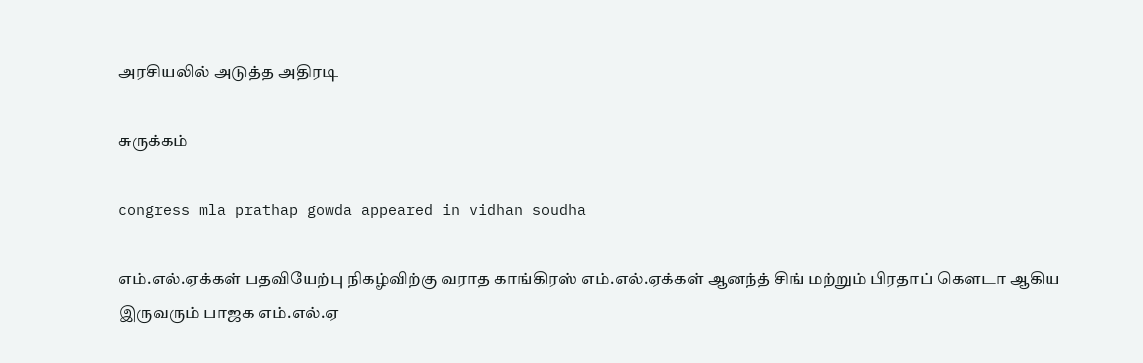அரசியலில் அடுத்த அதிரடி

சுருக்கம்

congress mla prathap gowda appeared in vidhan soudha

எம்.எல்.ஏக்கள் பதவியேற்பு நிகழ்விற்கு வராத காங்கிரஸ் எம்.எல்.ஏக்கள் ஆனந்த் சிங் மற்றும் பிரதாப் கௌடா ஆகிய இருவரும் பாஜக எம்.எல்.ஏ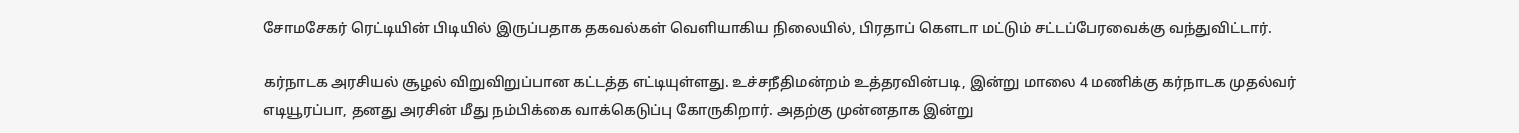சோமசேகர் ரெட்டியின் பிடியில் இருப்பதாக தகவல்கள் வெளியாகிய நிலையில், பிரதாப் கௌடா மட்டும் சட்டப்பேரவைக்கு வந்துவிட்டார்.

கர்நாடக அரசியல் சூழல் விறுவிறுப்பான கட்டத்த எட்டியுள்ளது. உச்சநீதிமன்றம் உத்தரவின்படி, இன்று மாலை 4 மணிக்கு கர்நாடக முதல்வர் எடியூரப்பா, தனது அரசின் மீது நம்பிக்கை வாக்கெடுப்பு கோருகிறார். அதற்கு முன்னதாக இன்று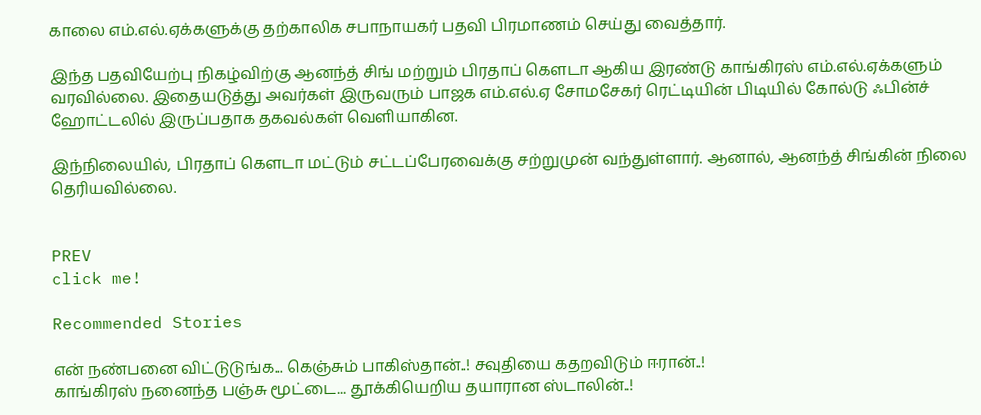காலை எம்.எல்.ஏக்களுக்கு தற்காலிக சபாநாயகர் பதவி பிரமாணம் செய்து வைத்தார்.

இந்த பதவியேற்பு நிகழ்விற்கு ஆனந்த் சிங் மற்றும் பிரதாப் கௌடா ஆகிய இரண்டு காங்கிரஸ் எம்.எல்.ஏக்களும் வரவில்லை. இதையடுத்து அவர்கள் இருவரும் பாஜக எம்.எல்.ஏ சோமசேகர் ரெட்டியின் பிடியில் கோல்டு ஃபின்ச் ஹோட்டலில் இருப்பதாக தகவல்கள் வெளியாகின.

இந்நிலையில், பிரதாப் கௌடா மட்டும் சட்டப்பேரவைக்கு சற்றுமுன் வந்துள்ளார். ஆனால், ஆனந்த் சிங்கின் நிலை தெரியவில்லை.


PREV
click me!

Recommended Stories

என் நண்பனை விட்டுடுங்க... கெஞ்சும் பாகிஸ்தான்..! சவுதியை கதறவிடும் ஈரான்..!
காங்கிரஸ் நனைந்த பஞ்சு மூட்டை... தூக்கியெறிய தயாரான ஸ்டாலின்..!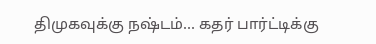திமுகவுக்கு நஷ்டம்... கதர் பார்ட்டிக்கு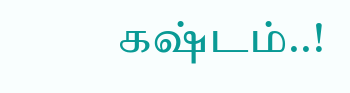கஷ்டம்..!